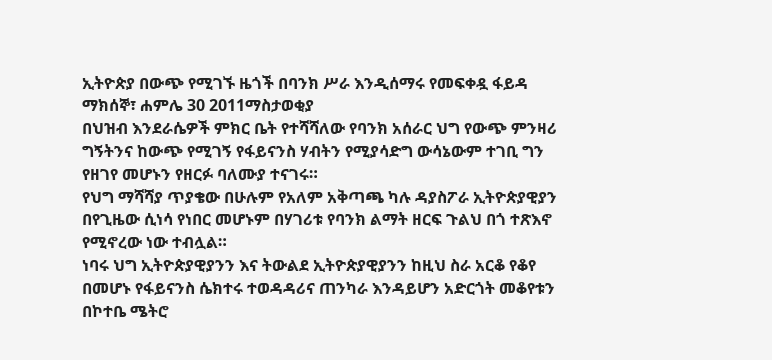ኢትዮጵያ በውጭ የሚገኙ ዜጎች በባንክ ሥራ እንዲሰማሩ የመፍቀዷ ፋይዳ
ማክሰኞ፣ ሐምሌ 30 2011ማስታወቂያ
በህዝብ እንደራሴዎች ምክር ቤት የተሻሻለው የባንክ አሰራር ህግ የውጭ ምንዛሪ ግኝትንና ከውጭ የሚገኝ የፋይናንስ ሃብትን የሚያሳድግ ውሳኔውም ተገቢ ግን የዘገየ መሆኑን የዘርፉ ባለሙያ ተናገሩ።
የህግ ማሻሻያ ጥያቄው በሁሉም የአለም አቅጣጫ ካሉ ዳያስፖራ ኢትዮጵያዊያን በየጊዜው ሲነሳ የነበር መሆኑም በሃገሪቱ የባንክ ልማት ዘርፍ ጉልህ በጎ ተጽእኖ የሚኖረው ነው ተብሏል።
ነባሩ ህግ ኢትዮጵያዊያንን እና ትውልደ ኢትዮጵያዊያንን ከዚህ ስራ አርቆ የቆየ በመሆኑ የፋይናንስ ሴክተሩ ተወዳዳሪና ጠንካራ እንዳይሆን አድርጎት መቆየቱን በኮተቤ ሜትሮ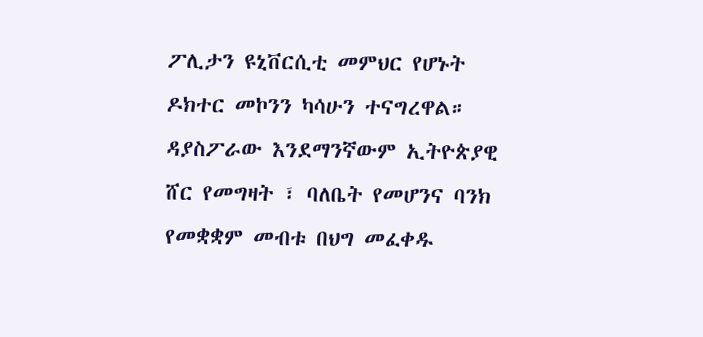ፖሊታን ዩኒቨርሲቲ መምህር የሆኑት ዶክተር መኮንን ካሳሁን ተናግረዋል።
ዳያስፖራው እንደማንኛውም ኢትዮጵያዊ ሸር የመግዛት ፣ ባለቤት የመሆንና ባንክ የመቋቋም መብቱ በህግ መፈቀዱ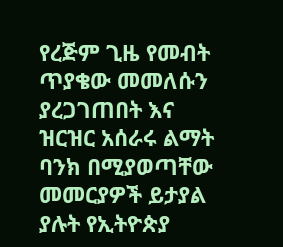የረጅም ጊዜ የመብት ጥያቄው መመለሱን ያረጋገጠበት እና ዝርዝር አሰራሩ ልማት ባንክ በሚያወጣቸው መመርያዎች ይታያል ያሉት የኢትዮጵያ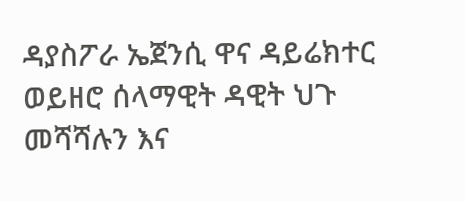ዳያስፖራ ኤጀንሲ ዋና ዳይሬክተር ወይዘሮ ሰላማዊት ዳዊት ህጉ መሻሻሉን እና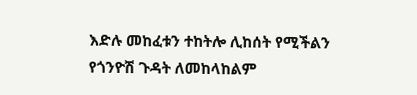እድሉ መከፈቱን ተከትሎ ሊከሰት የሚችልን የጎንዮሽ ጉዳት ለመከላከልም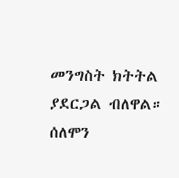መንግስት ክትትል
ያደርጋል ብለዋል።
ሰለሞን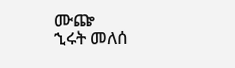ሙጬ
ኂሩት መለሰ